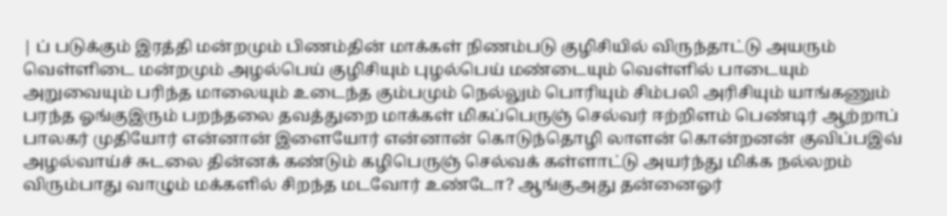| ப் படுக்கும் இரத்தி மன்றமும் பிணம்தின் மாக்கள் நிணம்படு குழிசியில் விருந்தாட்டு அயரும் வெள்ளிடை மன்றமும் அழல்பெய் குழிசியும் புழல்பெய் மண்டையும் வெள்ளில் பாடையும் அறுவையும் பரிந்த மாலையும் உடைந்த கும்பமும் நெல்லும் பொரியும் சிம்பலி அரிசியும் யாங்கணும் பரந்த ஓங்குஇரும் பறந்தலை தவத்துறை மாக்கள் மிகப்பெருஞ் செல்வர் ஈற்றிளம் பெண்டிர் ஆற்றாப் பாலகர் முதியோர் என்னான் இளையோர் என்னான் கொடுந்தொழி லாளன் கொன்றனன் குவிப்பஇவ் அழல்வாய்ச் சுடலை தின்னக் கண்டும் கழிபெருஞ் செல்வக் கள்ளாட்டு அயர்ந்து மிக்க நல்லறம் விரும்பாது வாழும் மக்களில் சிறந்த மடவோர் உண்டோ? ஆங்குஅது தன்னைஓர்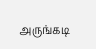அருங்கடி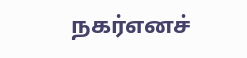நகர்எனச்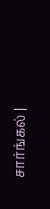சார்ங்கல் |